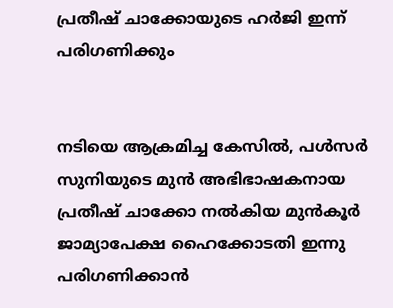പ്രതീഷ് ചാക്കോയുടെ ഹര്‍ജി ഇന്ന് പരിഗണിക്കും


നടിയെ ആക്രമിച്ച കേസില്‍, പള്‍സര്‍ സുനിയുടെ മുന്‍ അഭിഭാഷകനായ പ്രതീഷ് ചാക്കോ നല്‍കിയ മുന്‍കൂര്‍ ജാമ്യാപേക്ഷ ഹൈക്കോടതി ഇന്നു പരിഗണിക്കാന്‍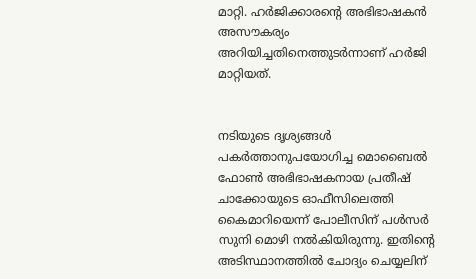മാറ്റി. ഹര്‍ജിക്കാരന്റെ അഭിഭാഷകന്‍ അസൗകര്യം അറിയിച്ചതിനെത്തുടര്‍ന്നാണ് ഹര്‍ജി മാറ്റിയത്.


നടിയുടെ ദൃശ്യങ്ങള്‍ പകര്‍ത്താനുപയോഗിച്ച മൊബൈല്‍ ഫോണ്‍ അഭിഭാഷകനായ പ്രതീഷ് ചാക്കോയുടെ ഓഫീസിലെത്തി കൈമാറിയെന്ന് പോലീസിന് പള്‍സര്‍ സുനി മൊഴി നല്‍കിയിരുന്നു. ഇതിന്റെ അടിസ്ഥാനത്തില്‍ ചോദ്യം ചെയ്യലിന്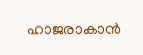ഹാജരാകാന്‍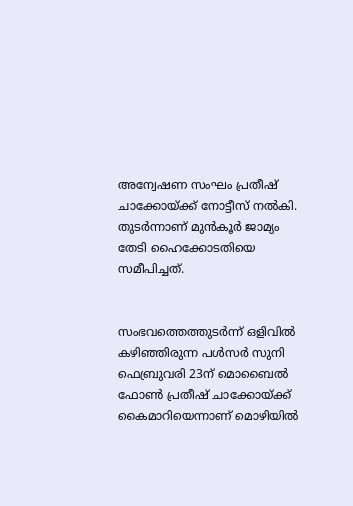അന്വേഷണ സംഘം പ്രതീഷ് ചാക്കോയ്ക്ക് നോട്ടീസ് നല്‍കി. തുടര്‍ന്നാണ് മുന്‍കൂര്‍ ജാമ്യം തേടി ഹൈക്കോടതിയെ സമീപിച്ചത്.


സംഭവത്തെത്തുടര്‍ന്ന് ഒളിവില്‍ കഴിഞ്ഞിരുന്ന പള്‍സര്‍ സുനി ഫെബ്രുവരി 23ന് മൊബൈല്‍ ഫോണ്‍ പ്രതീഷ് ചാക്കോയ്ക്ക് കൈമാറിയെന്നാണ് മൊഴിയില്‍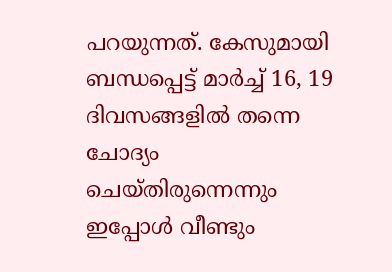പറയുന്നത്. കേസുമായി ബന്ധപ്പെട്ട് മാര്‍ച്ച് 16, 19 ദിവസങ്ങളില്‍ തന്നെ ചോദ്യം ചെയ്തിരുന്നെന്നും ഇപ്പോള്‍ വീണ്ടും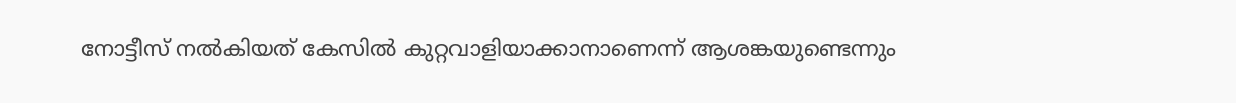നോട്ടീസ് നല്‍കിയത് കേസില്‍ കുറ്റവാളിയാക്കാനാണെന്ന് ആശങ്കയുണ്ടെന്നും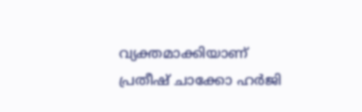വ്യക്തമാക്കിയാണ് പ്രതീഷ് ചാക്കോ ഹര്‍ജി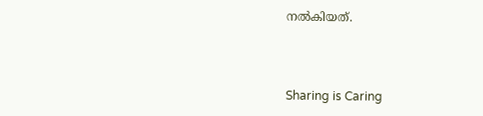നല്‍കിയത്.



Sharing is Caring